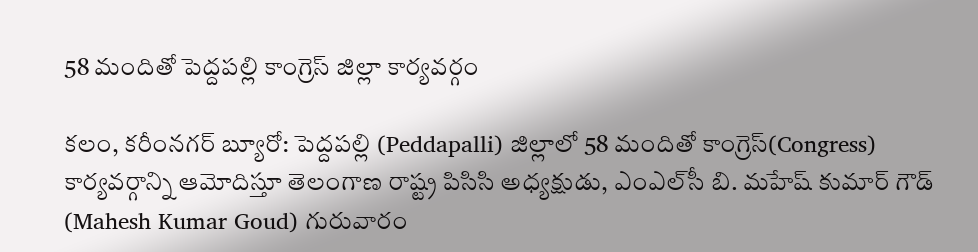58 మందితో పెద్దపల్లి కాంగ్రెస్ జిల్లా కార్యవర్గం

కలం, కరీంనగర్ బ్యూరో: పెద్దపల్లి (Peddapalli) జిల్లాలో 58 మందితో కాంగ్రెస్(Congress) కార్యవర్గాన్ని ఆమోదిస్తూ తెలంగాణ రాష్ట్ర పిసిసి అధ్యక్షుడు, ఎంఎల్‌సీ బి. మహేష్ కుమార్ గౌడ్ (Mahesh Kumar Goud) గురువారం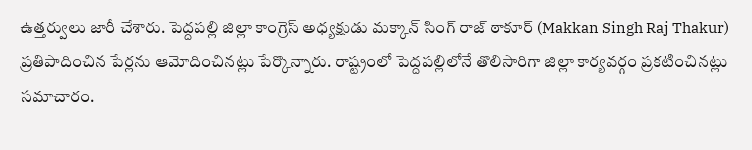ఉత్తర్వులు జారీ చేశారు. పెద్దపల్లి జిల్లా కాంగ్రెస్ అధ్యక్షుడు మక్కాన్ సింగ్ రాజ్ ఠాకూర్ (Makkan Singh Raj Thakur) ప్రతిపాదించిన పేర్లను ఆమోదించినట్లు పేర్కొన్నారు. రాష్ట్రంలో పెద్దపల్లిలోనే తొలిసారిగా జిల్లా కార్యవర్గం ప్రకటించినట్లు సమాచారం.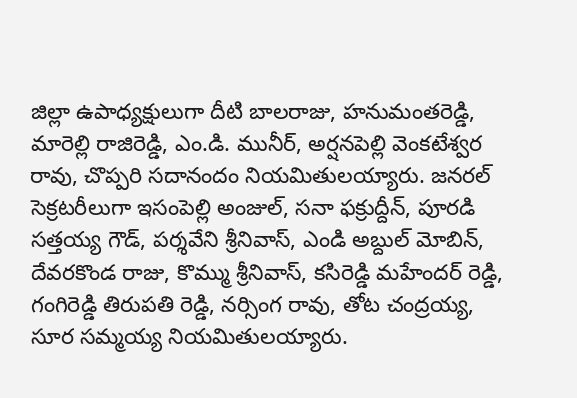జిల్లా ఉపాధ్యక్షులుగా దీటి బాలరాజు, హనుమంతరెడ్డి, మారెల్లి రాజిరెడ్డి, ఎం.డి. మునీర్, అర్షనపెల్లి వెంకటేశ్వర రావు, చొప్పరి సదానందం నియమితులయ్యారు. జనరల్ సెక్రటరీలుగా ఇసంపెల్లి అంజుల్, సనా ఫక్రుద్దీన్, పూరడి సత్తయ్య గౌడ్, పర్శవేని శ్రీనివాస్, ఎండి అబ్దుల్ మోబిన్, దేవరకొండ రాజు, కొమ్ము శ్రీనివాస్, కసిరెడ్డి మహేందర్ రెడ్డి, గంగిరెడ్డి తిరుపతి రెడ్డి, నర్సింగ రావు, తోట చంద్రయ్య, సూర సమ్మయ్య నియమితులయ్యారు.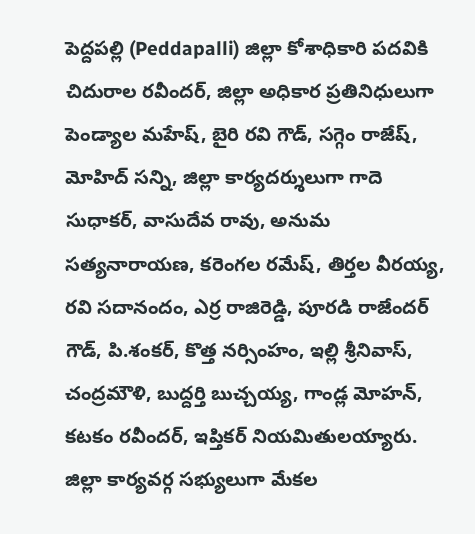పెద్దపల్లి (Peddapalli) జిల్లా కోశాధికారి పదవికి చిదురాల రవీందర్, జిల్లా అధికార ప్రతినిధులుగా పెండ్యాల మహేష్, బైరి రవి గౌడ్, సగ్గెం రాజేష్, మోహిద్ సన్ని, జిల్లా కార్యదర్శులుగా గాదె సుధాకర్, వాసుదేవ రావు, అనుమ సత్యనారాయణ, కరెంగల రమేష్, తిర్తల వీరయ్య, రవి సదానందం, ఎర్ర రాజిరెడ్డి, పూరడి రాజేందర్ గౌడ్, పి.శంకర్, కొత్త నర్సింహం, ఇల్లి శ్రీనివాస్, చంద్రమౌళి, బుద్దర్తి బుచ్చయ్య, గాండ్ల మోహన్, కటకం రవీందర్, ఇప్తికర్ నియమితులయ్యారు. జిల్లా కార్యవర్గ సభ్యులుగా మేకల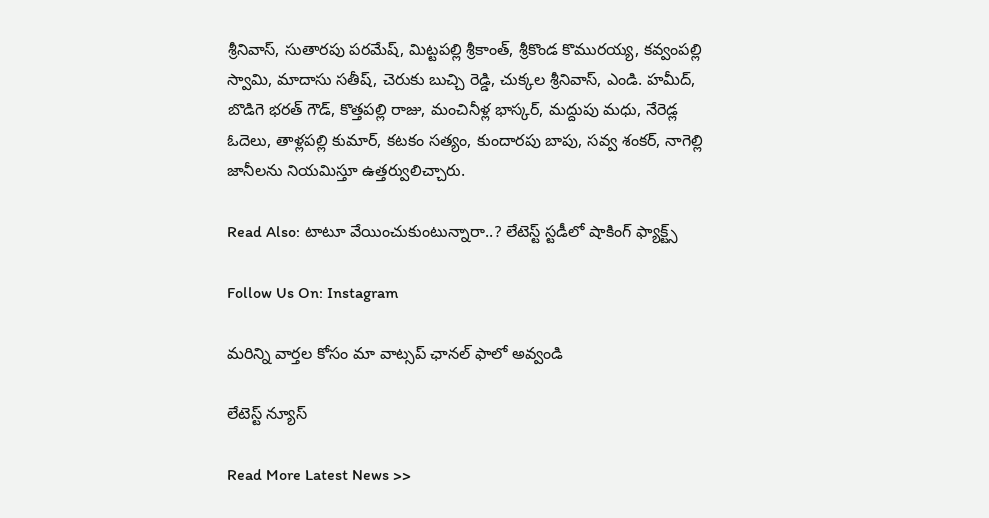శ్రీనివాస్, సుతారపు పరమేష్, మిట్టపల్లి శ్రీకాంత్, శ్రీకొండ కొమురయ్య, కవ్వంపల్లి స్వామి, మాదాసు సతీష్, చెరుకు బుచ్చి రెడ్డి, చుక్కల శ్రీనివాస్, ఎండి. హమీద్, బొడిగె భరత్ గౌడ్, కొత్తపల్లి రాజు, మంచినీళ్ల భాస్కర్, మద్దుపు మధు, నేరెడ్ల ఓదెలు, తాళ్లపల్లి కుమార్, కటకం సత్యం, కుందారపు బాపు, సవ్వ శంకర్, నాగెల్లి జానీలను నియమిస్తూ ఉత్తర్వులిచ్చారు.

Read Also: టాటూ వేయించుకుంటున్నారా..? లేటెస్ట్ స్టడీలో షాకింగ్ ఫ్యాక్ట్స్

Follow Us On: Instagram

మ‌రిన్ని వార్త‌ల కోసం మా వాట్స‌ప్ ఛాన‌ల్ ఫాలో అవ్వండి

లేటెస్ట్ న్యూస్‌

Read More Latest News >>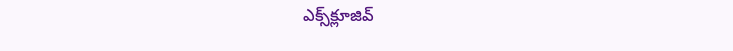ఎక్స్‌క్లూజివ్‌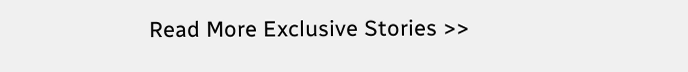Read More Exclusive Stories >>